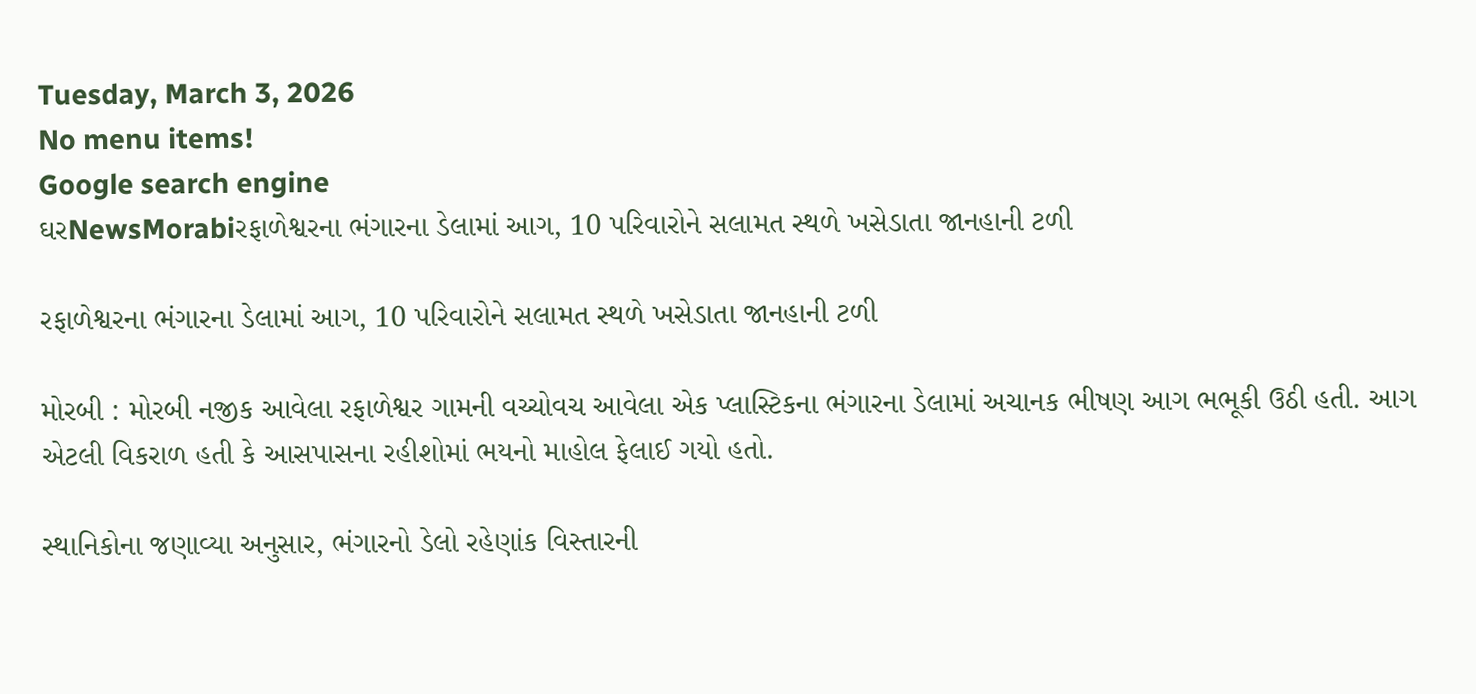Tuesday, March 3, 2026
No menu items!
Google search engine
ઘરNewsMorabiરફાળેશ્વરના ભંગારના ડેલામાં આગ, 10 પરિવારોને સલામત સ્થળે ખસેડાતા જાનહાની ટળી

રફાળેશ્વરના ભંગારના ડેલામાં આગ, 10 પરિવારોને સલામત સ્થળે ખસેડાતા જાનહાની ટળી

મોરબી : મોરબી નજીક આવેલા રફાળેશ્વર ગામની વચ્ચોવચ આવેલા એક પ્લાસ્ટિકના ભંગારના ડેલામાં અચાનક ભીષણ આગ ભભૂકી ઉઠી હતી. આગ એટલી વિકરાળ હતી કે આસપાસના રહીશોમાં ભયનો માહોલ ફેલાઈ ગયો હતો.

સ્થાનિકોના જણાવ્યા અનુસાર, ભંગારનો ડેલો રહેણાંક વિસ્તારની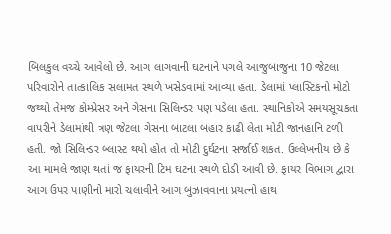બિલકુલ વચ્ચે આવેલો છે. આગ લાગવાની ઘટનાને પગલે આજુબાજુના 10 જેટલા પરિવારોને તાત્કાલિક સલામત સ્થળે ખસેડવામાં આવ્યા હતા. ડેલામાં પ્લાસ્ટિકનો મોટો જથ્થો તેમજ કોમ્પ્રેસર અને ગેસના સિલિન્ડર પણ પડેલા હતા. સ્થાનિકોએ સમયસૂચકતા વાપરીને ડેલામાંથી ત્રણ જેટલા ગેસના બાટલા બહાર કાઢી લેતા મોટી જાનહાનિ ટળી હતી. જો સિલિન્ડર બ્લાસ્ટ થયો હોત તો મોટી દુર્ઘટના સર્જાઈ શકત. ઉલ્લેખનીય છે કે આ મામલે જાણ થતાં જ ફાયરની ટિમ ઘટના સ્થળે દોડી આવી છે. ફાયર વિભાગ દ્વારા આગ ઉપર પાણીનો મારો ચલાવીને આગ બુઝાવવાના પ્રયત્નો હાથ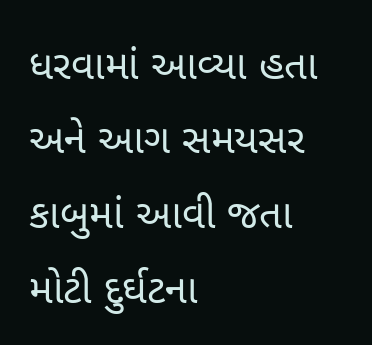ધરવામાં આવ્યા હતા અને આગ સમયસર કાબુમાં આવી જતા મોટી દુર્ઘટના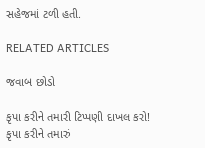સહેજમાં ટળી હતી.

RELATED ARTICLES

જવાબ છોડો

કૃપા કરીને તમારી ટિપ્પણી દાખલ કરો!
કૃપા કરીને તમારું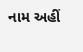નામ અહીં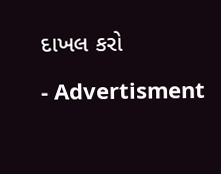દાખલ કરો

- Advertisment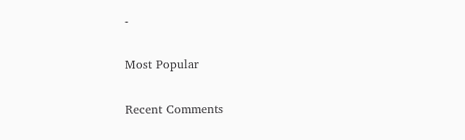-

Most Popular

Recent Comments